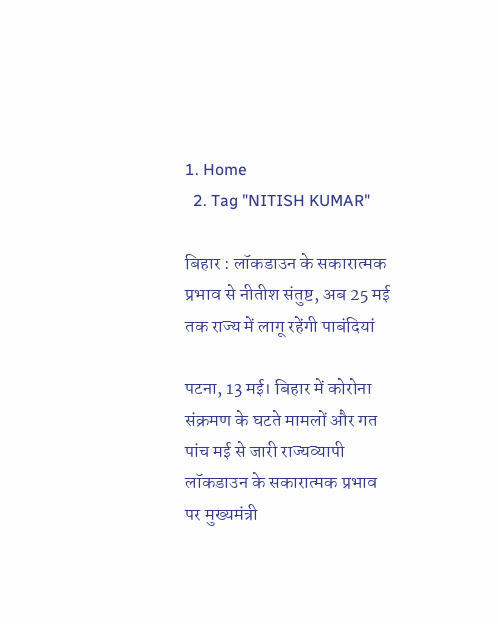1. Home
  2. Tag "NITISH KUMAR"

बिहार : लॉकडाउन के सकारात्मक प्रभाव से नीतीश संतुष्ट, अब 25 मई तक राज्य में लागू रहेंगी पाबंदियां

पटना, 13 मई। बिहार में कोरोना संक्रमण के घटते मामलों और गत पांच मई से जारी राज्यव्यापी लॉकडाउन के सकारात्मक प्रभाव पर मुख्यमंत्री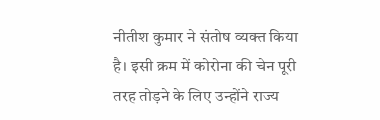नीतीश कुमार ने संतोष व्यक्त किया है। इसी क्रम में कोरोना की चेन पूरी तरह तोड़ने के लिए उन्होंने राज्य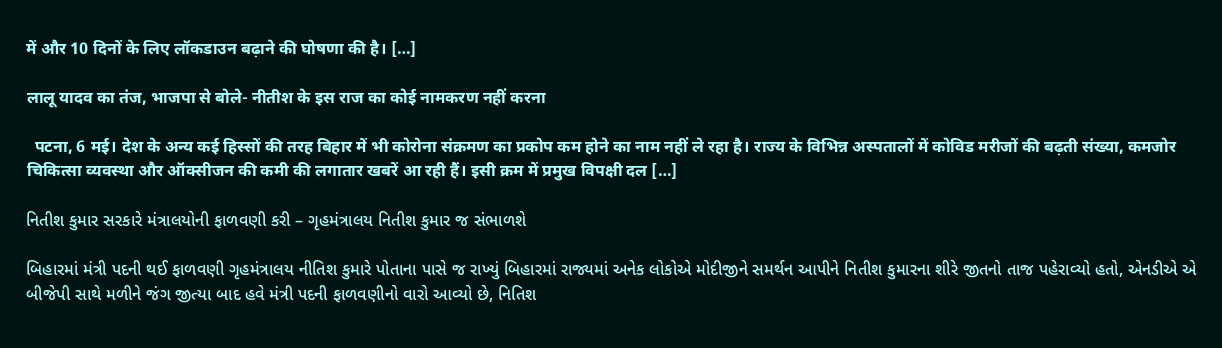में और 10 दिनों के लिए लॉकडाउन बढ़ाने की घोषणा की है। […]

लालू यादव का तंज, भाजपा से बोले- नीतीश के इस राज का कोई नामकरण नहीं करना

  पटना, 6 मई। देश के अन्य कई हिस्सों की तरह बिहार में भी कोरोना संक्रमण का प्रकोप कम होने का नाम नहीं ले रहा है। राज्य के विभिन्न अस्पतालों में कोविड मरीजों की बढ़ती संख्या, कमजोर चिकित्सा व्यवस्था और ऑक्सीजन की कमी की लगातार खबरें आ रही हैं। इसी क्रम में प्रमुख विपक्षी दल […]

નિતીશ કુમાર સરકારે મંત્રાલયોની ફાળવણી કરી – ગૃહમંત્રાલય નિતીશ કુમાર જ સંભાળશે

બિહારમાં મંત્રી પદની થઈ ફાળવણી ગૃહમંત્રાલય નીતિશ કુમારે પોતાના પાસે જ રાખ્યું બિહારમાં રાજ્યમાં અનેક લોકોએ મોદીજીને સમર્થન આપીને નિતીશ કુમારના શીરે જીતનો તાજ પહેરાવ્યો હતો, એનડીએ એ બીજેપી સાથે મળીને જંગ જીત્યા બાદ હવે મંત્રી પદની ફાળવણીનો વારો આવ્યો છે, નિતિશ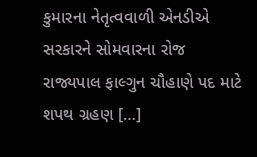કુમારના નેતૃત્વવાળી એનડીએ સરકારને સોમવારના રોજ રાજ્યપાલ ફાલ્ગુન ચૌહાણે પદ માટે શપથ ગ્રહણ […]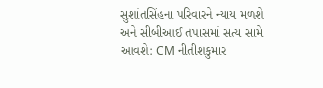સુશાંતસિંહના પરિવારને ન્યાય મળશે અને સીબીઆઈ તપાસમાં સત્ય સામે આવશે: CM નીતીશકુમાર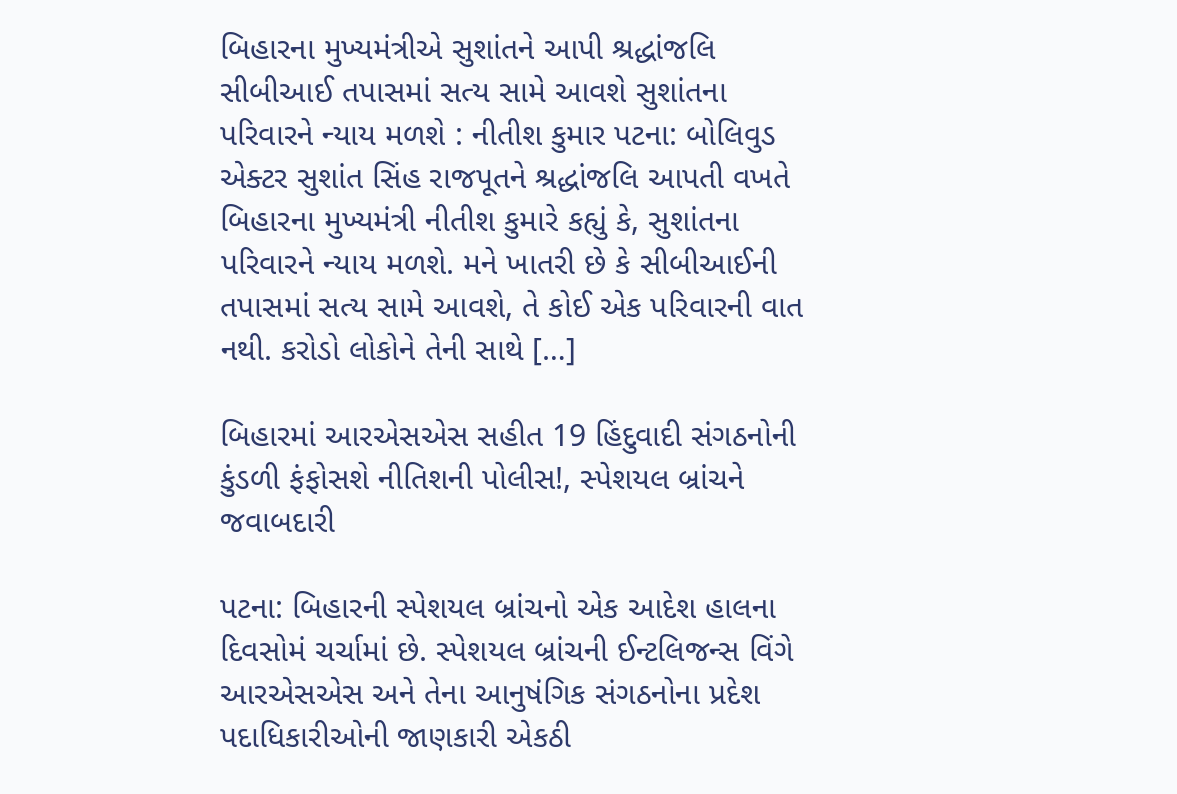બિહારના મુખ્યમંત્રીએ સુશાંતને આપી શ્રદ્ધાંજલિ સીબીઆઈ તપાસમાં સત્ય સામે આવશે સુશાંતના પરિવારને ન્યાય મળશે : નીતીશ કુમાર પટના: બોલિવુડ એક્ટર સુશાંત સિંહ રાજપૂતને શ્રદ્ધાંજલિ આપતી વખતે બિહારના મુખ્યમંત્રી નીતીશ કુમારે કહ્યું કે, સુશાંતના પરિવારને ન્યાય મળશે. મને ખાતરી છે કે સીબીઆઈની તપાસમાં સત્ય સામે આવશે, તે કોઈ એક પરિવારની વાત નથી. કરોડો લોકોને તેની સાથે […]

બિહારમાં આરએસએસ સહીત 19 હિંદુવાદી સંગઠનોની કુંડળી ફંફોસશે નીતિશની પોલીસ!, સ્પેશયલ બ્રાંચને જવાબદારી

પટના: બિહારની સ્પેશયલ બ્રાંચનો એક આદેશ હાલના દિવસોમં ચર્ચામાં છે. સ્પેશયલ બ્રાંચની ઈન્ટલિજન્સ વિંગે આરએસએસ અને તેના આનુષંગિક સંગઠનોના પ્રદેશ પદાધિકારીઓની જાણકારી એકઠી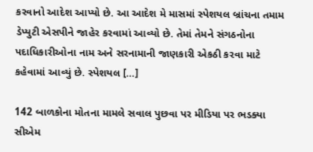કરવાનો આદેશ આપ્યો છે. આ આદેશ મે માસમાં સ્પેશયલ બ્રાંચના તમામ ડેપ્યુટી એસપીને જાહેર કરવામાં આવ્યો છે. તેમાં તેમને સંગઠનોના પદાધિકારીઓના નામ અને સરનામાની જાણકારી એકઠી કરવા માટે કહેવામાં આવ્યું છે. સ્પેશયલ […]

142 બાળકોના મોતના મામલે સવાલ પુછવા પર મીડિયા પર ભડક્યા સીએમ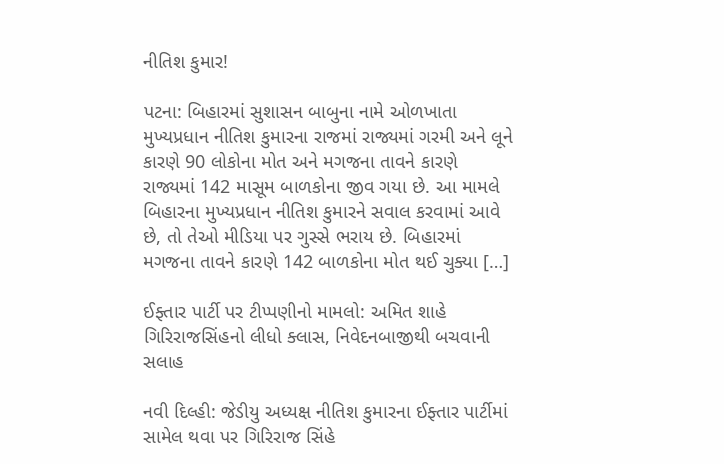નીતિશ કુમાર!

પટના: બિહારમાં સુશાસન બાબુના નામે ઓળખાતા મુખ્યપ્રધાન નીતિશ કુમારના રાજમાં રાજ્યમાં ગરમી અને લૂને કારણે 90 લોકોના મોત અને મગજના તાવને કારણે રાજ્યમાં 142 માસૂમ બાળકોના જીવ ગયા છે. આ મામલે બિહારના મુખ્યપ્રધાન નીતિશ કુમારને સવાલ કરવામાં આવે છે, તો તેઓ મીડિયા પર ગુસ્સે ભરાય છે. બિહારમાં મગજના તાવને કારણે 142 બાળકોના મોત થઈ ચુક્યા […]

ઈફ્તાર પાર્ટી પર ટીપ્પણીનો મામલો: અમિત શાહે ગિરિરાજસિંહનો લીધો ક્લાસ, નિવેદનબાજીથી બચવાની સલાહ

નવી દિલ્હી: જેડીયુ અધ્યક્ષ નીતિશ કુમારના ઈફ્તાર પાર્ટીમાં સામેલ થવા પર ગિરિરાજ સિંહે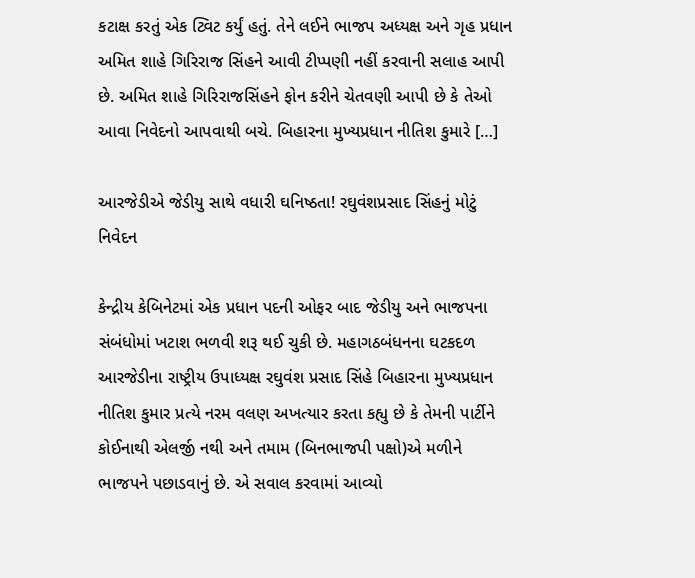કટાક્ષ કરતું એક ટ્વિટ કર્યું હતું. તેને લઈને ભાજપ અધ્યક્ષ અને ગૃહ પ્રધાન અમિત શાહે ગિરિરાજ સિંહને આવી ટીપ્પણી નહીં કરવાની સલાહ આપી છે. અમિત શાહે ગિરિરાજસિંહને ફોન કરીને ચેતવણી આપી છે કે તેઓ આવા નિવેદનો આપવાથી બચે. બિહારના મુખ્યપ્રધાન નીતિશ કુમારે […]

આરજેડીએ જેડીયુ સાથે વધારી ઘનિષ્ઠતા! રઘુવંશપ્રસાદ સિંહનું મોટું નિવેદન

કેન્દ્રીય કેબિનેટમાં એક પ્રધાન પદની ઓફર બાદ જેડીયુ અને ભાજપના સંબંધોમાં ખટાશ ભળવી શરૂ થઈ ચુકી છે. મહાગઠબંધનના ઘટકદળ આરજેડીના રાષ્ટ્રીય ઉપાધ્યક્ષ રઘુવંશ પ્રસાદ સિંહે બિહારના મુખ્યપ્રધાન નીતિશ કુમાર પ્રત્યે નરમ વલણ અખત્યાર કરતા કહ્યુ છે કે તેમની પાર્ટીને કોઈનાથી એલર્જી નથી અને તમામ (બિનભાજપી પક્ષો)એ મળીને ભાજપને પછાડવાનું છે. એ સવાલ કરવામાં આવ્યો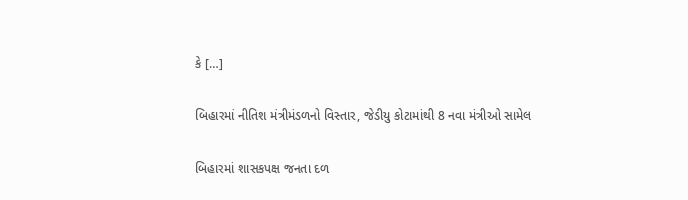કે […]

બિહારમાં નીતિશ મંત્રીમંડળનો વિસ્તાર, જેડીયુ કોટામાંથી 8 નવા મંત્રીઓ સામેલ

બિહારમાં શાસકપક્ષ જનતા દળ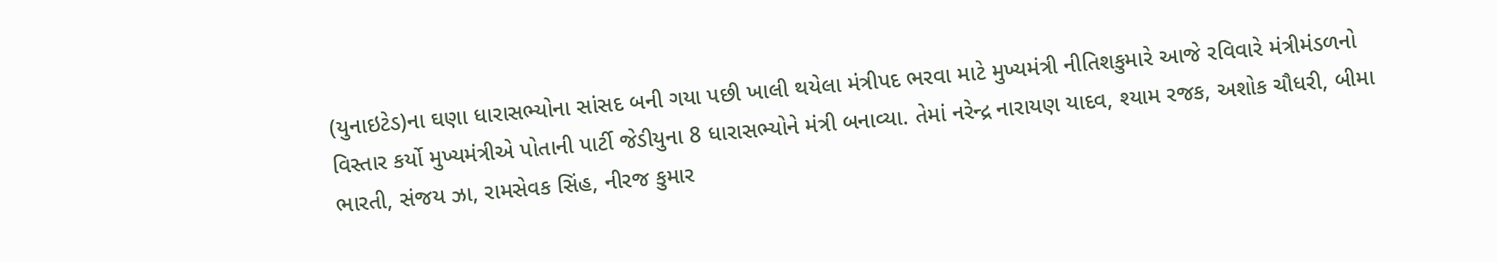(યુનાઇટેડ)ના ઘણા ધારાસભ્યોના સાંસદ બની ગયા પછી ખાલી થયેલા મંત્રીપદ ભરવા માટે મુખ્યમંત્રી નીતિશકુમારે આજે રવિવારે મંત્રીમંડળનો વિસ્તાર કર્યો મુખ્યમંત્રીએ પોતાની પાર્ટી જેડીયુના 8 ધારાસભ્યોને મંત્રી બનાવ્યા. તેમાં નરેન્દ્ર નારાયણ યાદવ, શ્યામ રજક, અશોક ચૌધરી, બીમા ભારતી, સંજય ઝા, રામસેવક સિંહ, નીરજ કુમાર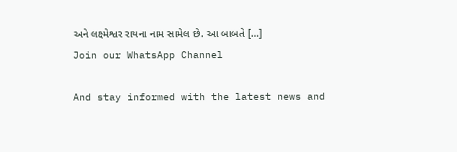અને લક્ષ્મેશ્વર રાયના નામ સામેલ છે. આ બાબતે […]
Join our WhatsApp Channel

And stay informed with the latest news and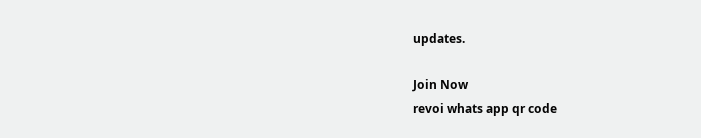updates.

Join Now
revoi whats app qr code